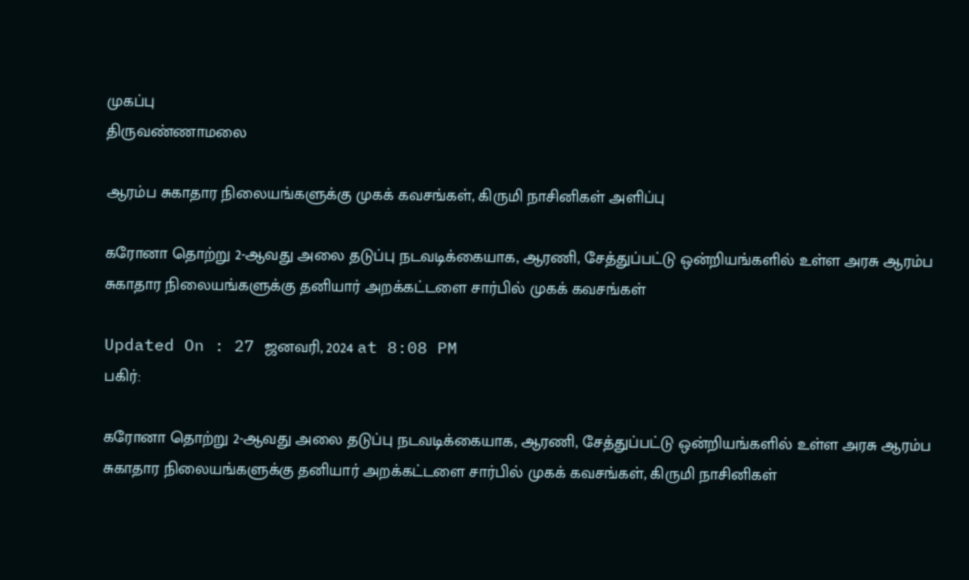முகப்பு
திருவண்ணாமலை

ஆரம்ப சுகாதார நிலையங்களுக்கு முகக் கவசங்கள், கிருமி நாசினிகள் அளிப்பு

கரோனா தொற்று 2-ஆவது அலை தடுப்பு நடவடிக்கையாக, ஆரணி, சேத்துப்பட்டு ஒன்றியங்களில் உள்ள அரசு ஆரம்ப சுகாதார நிலையங்களுக்கு தனியார் அறக்கட்டளை சார்பில் முகக் கவசங்கள்

Updated On : 27 ஜனவரி, 2024 at 8:08 PM
பகிர்:

கரோனா தொற்று 2-ஆவது அலை தடுப்பு நடவடிக்கையாக, ஆரணி, சேத்துப்பட்டு ஒன்றியங்களில் உள்ள அரசு ஆரம்ப சுகாதார நிலையங்களுக்கு தனியார் அறக்கட்டளை சார்பில் முகக் கவசங்கள், கிருமி நாசினிகள்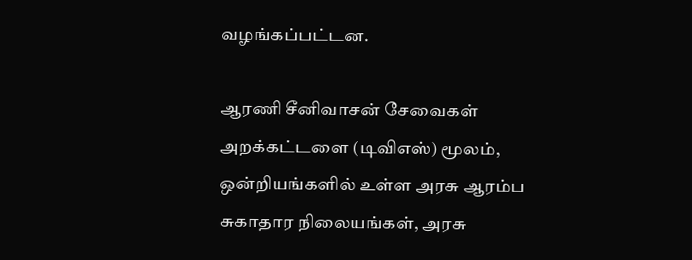வழங்கப்பட்டன.

ஆரணி சீனிவாசன் சேவைகள் அறக்கட்டளை (டிவிஎஸ்) மூலம், ஒன்றியங்களில் உள்ள அரசு ஆரம்ப சுகாதார நிலையங்கள், அரசு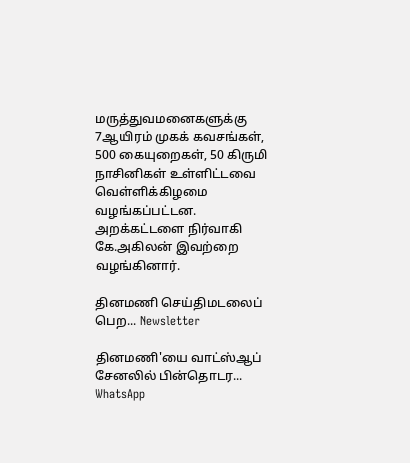மருத்துவமனைகளுக்கு 7ஆயிரம் முகக் கவசங்கள், 500 கையுறைகள், 50 கிருமி நாசினிகள் உள்ளிட்டவை வெள்ளிக்கிழமை வழங்கப்பட்டன. அறக்கட்டளை நிர்வாகி கே.அகிலன் இவற்றை வழங்கினார்.

தினமணி செய்திமடலைப் பெற... Newsletter

தினமணி'யை வாட்ஸ்ஆப் சேனலில் பின்தொடர... WhatsApp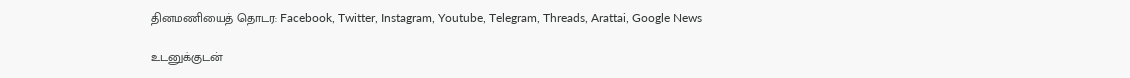தினமணியைத் தொடர: Facebook, Twitter, Instagram, Youtube, Telegram, Threads, Arattai, Google News

உடனுக்குடன்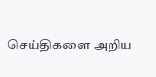செய்திகளை அறிய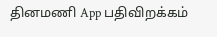தினமணி App பதிவிறக்கம்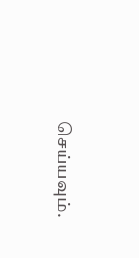செய்யவும்.